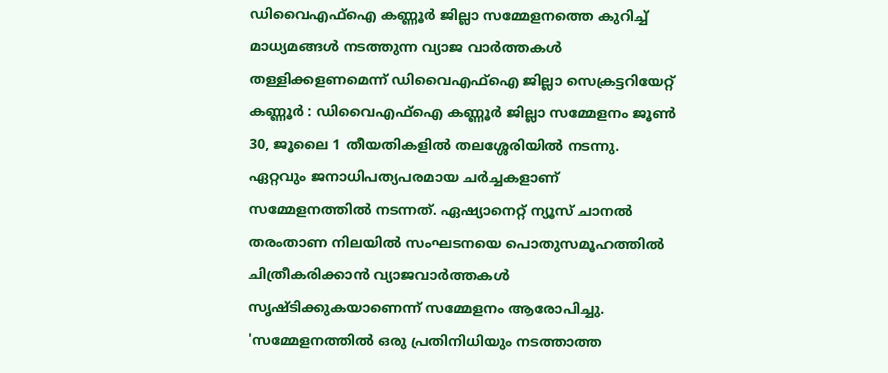ഡിവൈഎഫ്ഐ കണ്ണൂർ ജില്ലാ സമ്മേളനത്തെ കുറിച്ച് മാധ്യമങ്ങൾ നടത്തുന്ന വ്യാജ വാർത്തകൾ തള്ളിക്കളണമെന്ന് ഡിവൈഎഫ്ഐ ജില്ലാ സെക്രട്ടറിയേറ്റ്
കണ്ണൂർ : ഡിവൈഎഫ്ഐ കണ്ണൂർ ജില്ലാ സമ്മേളനം ജൂൺ 30, ജൂലൈ 1 തീയതികളിൽ തലശ്ശേരിയിൽ നടന്നു. ഏറ്റവും ജനാധിപത്യപരമായ ചർച്ചകളാണ് സമ്മേളനത്തിൽ നടന്നത്. ഏഷ്യാനെറ്റ് ന്യൂസ് ചാനൽ തരംതാണ നിലയിൽ സംഘടനയെ പൊതുസമൂഹത്തിൽ ചിത്രീകരിക്കാൻ വ്യാജവാർത്തകൾ സൃഷ്ടിക്കുകയാണെന്ന് സമ്മേളനം ആരോപിച്ചു.
'സമ്മേളനത്തിൽ ഒരു പ്രതിനിധിയും നടത്താത്ത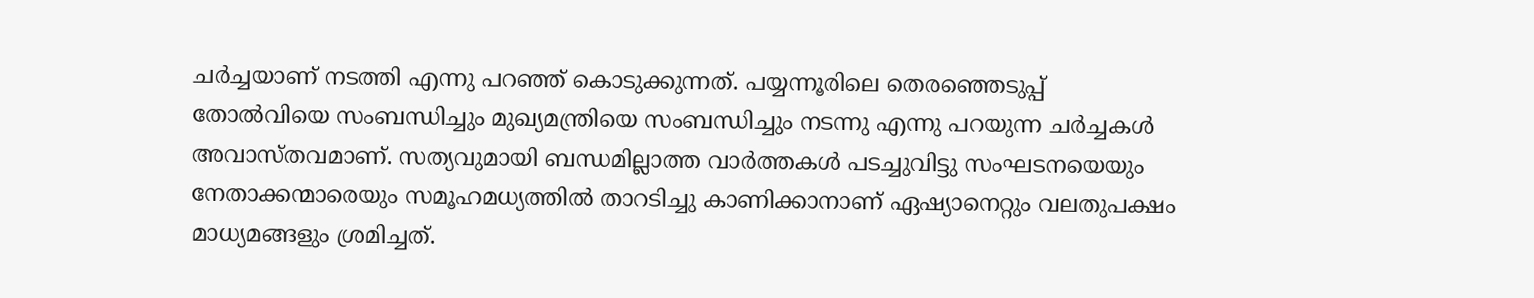ചർച്ചയാണ് നടത്തി എന്നു പറഞ്ഞ് കൊടുക്കുന്നത്. പയ്യന്നൂരിലെ തെരഞ്ഞെടുപ്പ് തോൽവിയെ സംബന്ധിച്ചും മുഖ്യമന്ത്രിയെ സംബന്ധിച്ചും നടന്നു എന്നു പറയുന്ന ചർച്ചകൾ അവാസ്തവമാണ്. സത്യവുമായി ബന്ധമില്ലാത്ത വാർത്തകൾ പടച്ചുവിട്ടു സംഘടനയെയും നേതാക്കന്മാരെയും സമൂഹമധ്യത്തിൽ താറടിച്ചു കാണിക്കാനാണ് ഏഷ്യാനെറ്റും വലതുപക്ഷം മാധ്യമങ്ങളും ശ്രമിച്ചത്.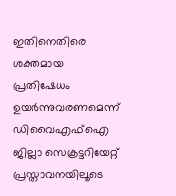ഇതിനെതിരെ ശക്തമായ പ്രതിഷേധം ഉയർന്നുവരണമെന്ന് ഡിവൈഎഫ്ഐ ജില്ലാ സെക്രട്ടറിയേറ്റ് പ്രസ്താവനയിലൂടെ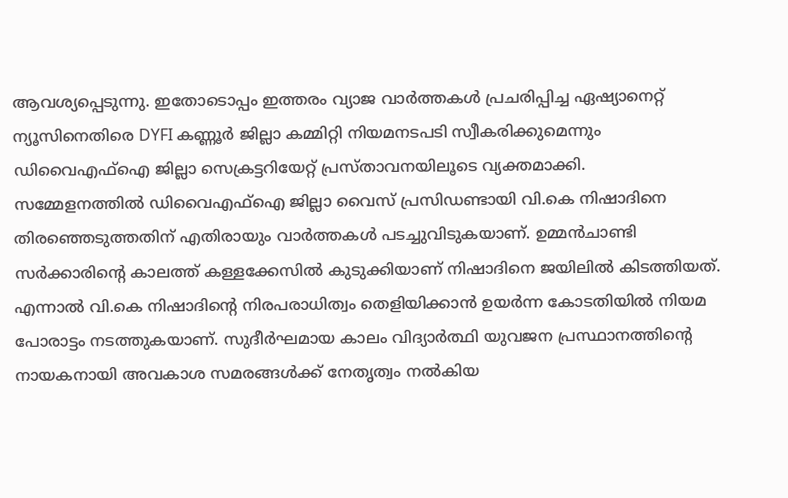ആവശ്യപ്പെടുന്നു. ഇതോടൊപ്പം ഇത്തരം വ്യാജ വാർത്തകൾ പ്രചരിപ്പിച്ച ഏഷ്യാനെറ്റ് ന്യൂസിനെതിരെ DYFI കണ്ണൂർ ജില്ലാ കമ്മിറ്റി നിയമനടപടി സ്വീകരിക്കുമെന്നും ഡിവൈഎഫ്ഐ ജില്ലാ സെക്രട്ടറിയേറ്റ് പ്രസ്താവനയിലൂടെ വ്യക്തമാക്കി.
സമ്മേളനത്തിൽ ഡിവൈഎഫ്ഐ ജില്ലാ വൈസ് പ്രസിഡണ്ടായി വി.കെ നിഷാദിനെ തിരഞ്ഞെടുത്തതിന് എതിരായും വാർത്തകൾ പടച്ചുവിടുകയാണ്. ഉമ്മൻചാണ്ടി സർക്കാരിന്റെ കാലത്ത് കള്ളക്കേസിൽ കുടുക്കിയാണ് നിഷാദിനെ ജയിലിൽ കിടത്തിയത്. എന്നാൽ വി.കെ നിഷാദിന്റെ നിരപരാധിത്വം തെളിയിക്കാൻ ഉയർന്ന കോടതിയിൽ നിയമ പോരാട്ടം നടത്തുകയാണ്. സുദീർഘമായ കാലം വിദ്യാർത്ഥി യുവജന പ്രസ്ഥാനത്തിന്റെ നായകനായി അവകാശ സമരങ്ങൾക്ക് നേതൃത്വം നൽകിയ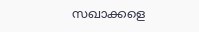സഖാക്കളെ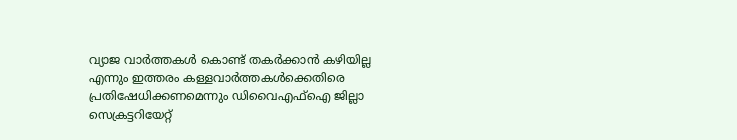വ്യാജ വാർത്തകൾ കൊണ്ട് തകർക്കാൻ കഴിയില്ല എന്നും ഇത്തരം കള്ളവാർത്തകൾക്കെതിരെ പ്രതിഷേധിക്കണമെന്നും ഡിവൈഎഫ്ഐ ജില്ലാ സെക്രട്ടറിയേറ്റ്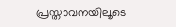പ്രസ്താവനയിലൂടെ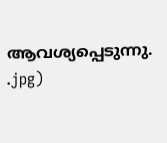ആവശ്യപ്പെടുന്നു.
.jpg)